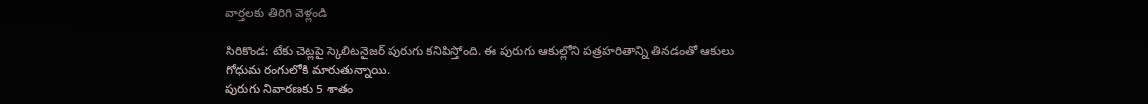వార్తలకు తిరిగి వెళ్లండి

సిరికొండ: టేకు చెట్లపై స్కెలిటనైజర్ పురుగు కనిపిస్తోంది. ఈ పురుగు ఆకుల్లోని పత్రహరితాన్ని తినడంతో ఆకులు గోధుమ రంగులోకి మారుతున్నాయి.
పురుగు నివారణకు 5 శాతం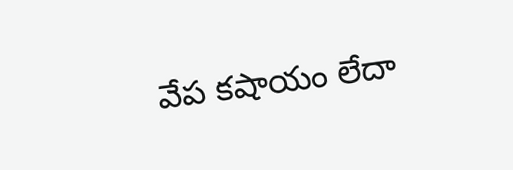వేప కషాయం లేదా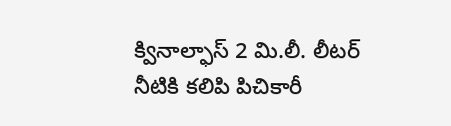క్వినాల్ఫాస్ 2 మి.లీ. లీటర్ నీటికి కలిపి పిచికారీ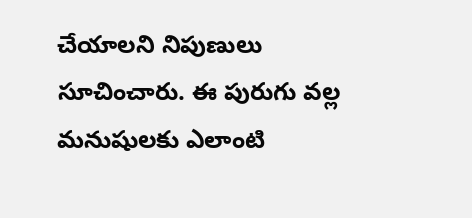చేయాలని నిపుణులు సూచించారు. ఈ పురుగు వల్ల మనుషులకు ఎలాంటి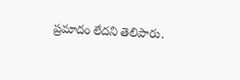ప్రమాదం లేదని తెలిపారు.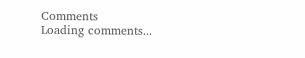Comments
Loading comments...